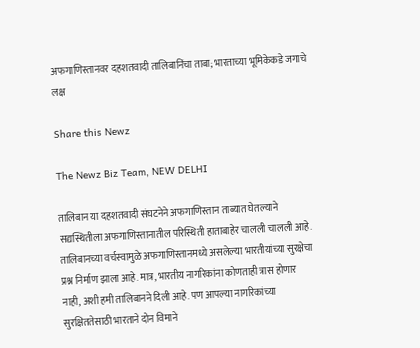अफगाणिस्तानवर दहशतवादी तालिबानिंचा ताबा; भारताच्या भूमिकेकडे जगाचे लक्ष

Share this Newz

The Newz Biz Team, NEW DELHI

तालिबान या दहशतवादी संघटनेने अफगाणिस्तान ताब्यात घेतल्याने सद्यस्थितीला अफगाणिस्तानातील परिस्थिती हाताबाहेर चालली चालली आहे. तालिबानच्या वर्चस्वामुळे अफगाणिस्तानमध्ये असलेल्या भारतीयांच्या सुरक्षेचा प्रश्न निर्माण झाला आहे. मात्र, भारतीय नागरिकांना कोणताही त्रास होणार नाही, अशी हमी तालिबानने दिली आहे. पण आपल्या नागरिकांच्या सुरक्षिततेसाठी भारताने दोन विमाने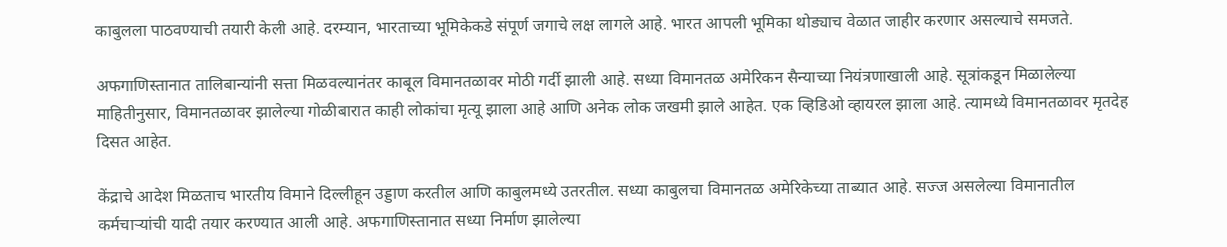काबुलला पाठवण्याची तयारी केली आहे. दरम्यान, भारताच्या भूमिकेकडे संपूर्ण जगाचे लक्ष लागले आहे. भारत आपली भूमिका थोड्याच वेळात जाहीर करणार असल्याचे समजते.

अफगाणिस्तानात तालिबान्यांनी सत्ता मिळवल्यानंतर काबूल विमानतळावर मोठी गर्दी झाली आहे. सध्या विमानतळ अमेरिकन सैन्याच्या नियंत्रणाखाली आहे. सूत्रांकडून मिळालेल्या माहितीनुसार, विमानतळावर झालेल्या गोळीबारात काही लोकांचा मृत्यू झाला आहे आणि अनेक लोक जखमी झाले आहेत. एक व्हिडिओ व्हायरल झाला आहे. त्यामध्ये विमानतळावर मृतदेह दिसत आहेत.

केंद्राचे आदेश मिळताच भारतीय विमाने दिल्लीहून उड्डाण करतील आणि काबुलमध्ये उतरतील. सध्या काबुलचा विमानतळ अमेरिकेच्या ताब्यात आहे. सज्ज असलेल्या विमानातील कर्मचाऱ्यांची यादी तयार करण्यात आली आहे. अफगाणिस्तानात सध्या निर्माण झालेल्या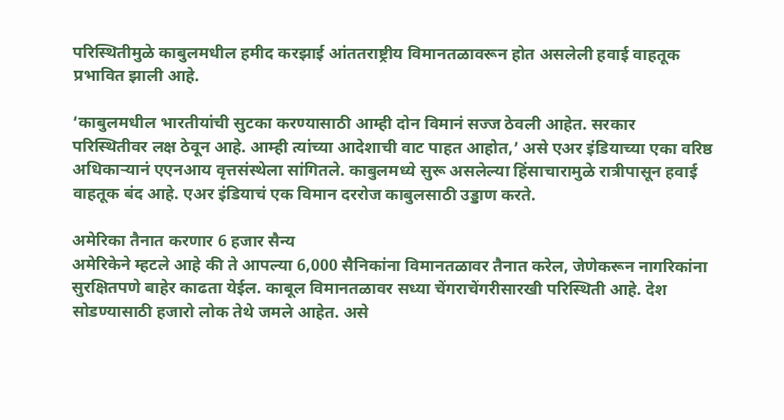परिस्थितीमुळे काबुलमधील हमीद करझाई आंततराष्ट्रीय विमानतळावरून होत असलेली हवाई वाहतूक प्रभावित झाली आहे.

‘काबुलमधील भारतीयांची सुटका करण्यासाठी आम्ही दोन विमानं सज्ज ठेवली आहेत. सरकार परिस्थितीवर लक्ष ठेवून आहे. आम्ही त्यांच्या आदेशाची वाट पाहत आहोत,’ असे एअर इंडियाच्या एका वरिष्ठ अधिकाऱ्यानं एएनआय वृत्तसंस्थेला सांगितले. काबुलमध्ये सुरू असलेल्या हिंसाचारामुळे रात्रीपासून हवाई वाहतूक बंद आहे. एअर इंडियाचं एक विमान दररोज काबुलसाठी उड्डाण करते.

अमेरिका तैनात करणार 6 हजार सैन्य
अमेरिकेने म्हटले आहे की ते आपल्या 6,000 सैनिकांना विमानतळावर तैनात करेल, जेणेकरून नागरिकांना सुरक्षितपणे बाहेर काढता येईल. काबूल विमानतळावर सध्या चेंगराचेंगरीसारखी परिस्थिती आहे. देश सोडण्यासाठी हजारो लोक तेथे जमले आहेत. असे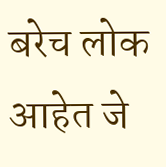बरेच लोक आहेत जे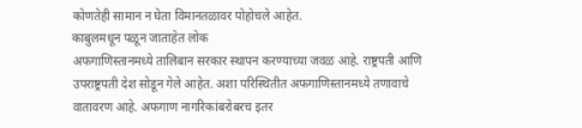कोणतेही सामान न घेता विमानतळावर पोहोचले आहेत.
काबुलमधून पळून जाताहेत लोक
अफगाणिस्तानमध्ये तालिबान सरकार स्थापन करण्याच्या जवळ आहे. राष्ट्रपती आणि उपराष्ट्रपती देश सोडून गेले आहेत. अशा परिस्थितीत अफगाणिस्तानमध्ये तणावाचे वातावरण आहे. अफगाण नागरिकांबरोबरच इतर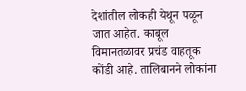देशांतील लोकही येथून पळून जात आहेत. काबूल विमानतळावर प्रचंड वाहतूक कोंडी आहे. तालिबानने लोकांना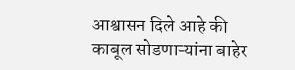आश्वासन दिले आहे की काबूल सोडणाऱ्यांना बाहेर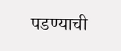पडण्याची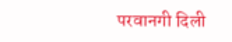परवानगी दिली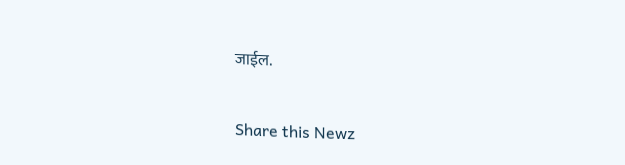जाईल.


Share this Newz